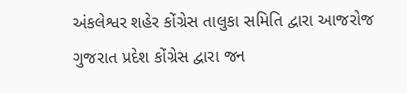અંકલેશ્વર શહેર કોંગ્રેસ તાલુકા સમિતિ દ્વારા આજરોજ ગુજરાત પ્રદેશ કોંગ્રેસ દ્વારા જન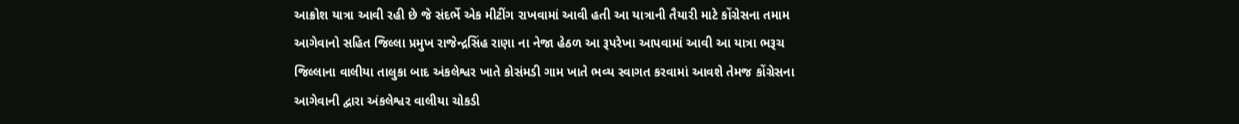આક્રોશ યાત્રા આવી રહી છે જે સંદર્ભે એક મીટીંગ રાખવામાં આવી હતી આ યાત્રાની તૈયારી માટે કોંગ્રેસના તમામ આગેવાનો સહિત જિલ્લા પ્રમુખ રાજેન્દ્રસિંહ રાણા ના નેજા હેઠળ આ રૂપરેખા આપવામાં આવી આ યાત્રા ભરૂચ જિલ્લાના વાલીયા તાલુકા બાદ અંકલેશ્વર ખાતે કોસંમડી ગામ ખાતે ભવ્ય સ્વાગત કરવામાં આવશે તેમજ કોંગ્રેસના આગેવાની દ્વારા અંકલેશ્વર વાલીયા ચોકડી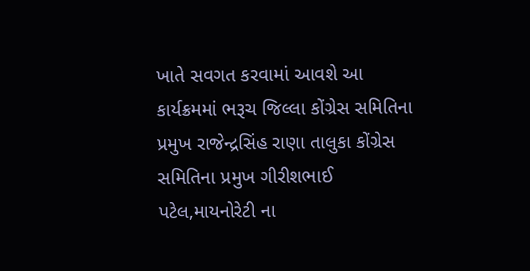ખાતે સવગત કરવામાં આવશે આ કાર્યક્રમમાં ભરૂચ જિલ્લા કોંગ્રેસ સમિતિના પ્રમુખ રાજેન્દ્રસિંહ રાણા તાલુકા કોંગ્રેસ સમિતિના પ્રમુખ ગીરીશભાઈ પટેલ,માયનોરેટી ના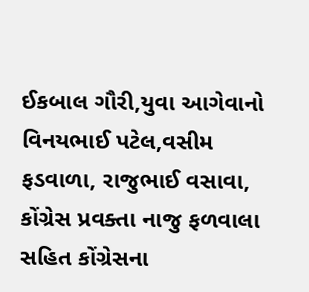ઈકબાલ ગૌરી,યુવા આગેવાનો વિનયભાઈ પટેલ,વસીમ ફડવાળા, રાજુભાઈ વસાવા, કોંગ્રેસ પ્રવક્તા નાજુ ફળવાલા સહિત કોંગ્રેસના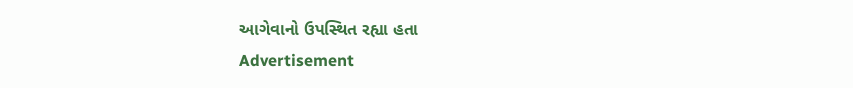આગેવાનો ઉપસ્થિત રહ્યા હતા
Advertisement